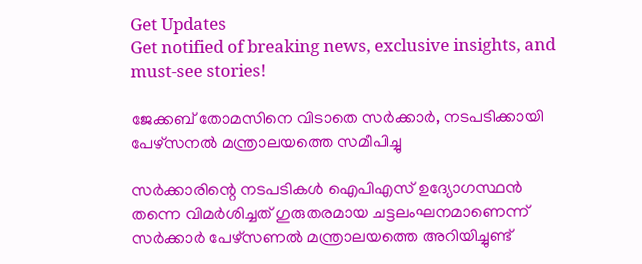Get Updates
Get notified of breaking news, exclusive insights, and must-see stories!

ജേക്കബ് തോമസിനെ വിടാതെ സര്‍ക്കാര്‍, നടപടിക്കായി പേഴ്‌സനല്‍ മന്ത്രാലയത്തെ സമീപിച്ചു

സര്‍ക്കാരിന്റെ നടപടികള്‍ ഐപിഎസ് ഉദ്യോഗസ്ഥന്‍ തന്നെ വിമര്‍ശിച്ചത് ഗുരുതരമായ ചട്ടലംഘനമാണെന്ന് സര്‍ക്കാര്‍ പേഴ്‌സണല്‍ മന്ത്രാലയത്തെ അറിയിച്ചുണ്ട്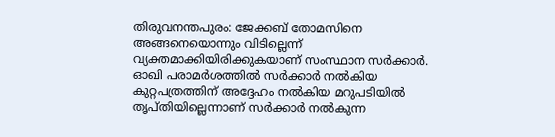തിരുവനന്തപുരം: ജേക്കബ് തോമസിനെ അങ്ങനെയൊന്നും വിടില്ലെന്ന് വ്യക്തമാക്കിയിരിക്കുകയാണ് സംസ്ഥാന സര്‍ക്കാര്‍. ഓഖി പരാമര്‍ശത്തില്‍ സര്‍ക്കാര്‍ നല്‍കിയ കുറ്റപത്രത്തിന് അദ്ദേഹം നല്‍കിയ മറുപടിയില്‍ തൃപ്തിയില്ലെന്നാണ് സര്‍ക്കാര്‍ നല്‍കുന്ന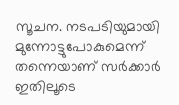സൂചന. നടപടിയുമായി മുന്നോട്ടുപോകുമെന്ന് തന്നെയാണ് സര്‍ക്കാര്‍ ഇതിലൂടെ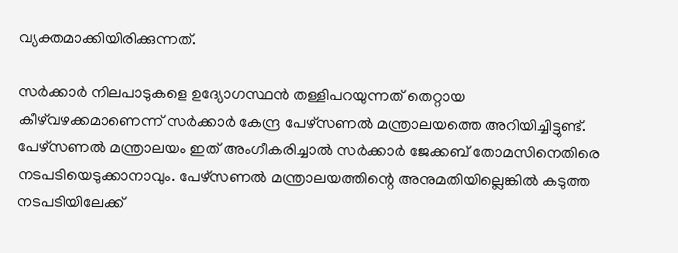വ്യക്തമാക്കിയിരിക്കുന്നത്.

സര്‍ക്കാര്‍ നിലപാടുകളെ ഉദ്യോഗസ്ഥന്‍ തള്ളിപറയുന്നത് തെറ്റായ കീഴ്‌വഴക്കമാണെന്ന് സര്‍ക്കാര്‍ കേന്ദ്ര പേഴ്‌സണല്‍ മന്ത്രാലയത്തെ അറിയിച്ചിട്ടുണ്ട്. പേഴ്‌സണല്‍ മന്ത്രാലയം ഇത് അംഗീകരിച്ചാല്‍ സര്‍ക്കാര്‍ ജേക്കബ് തോമസിനെതിരെ നടപടിയെടുക്കാനാവും. പേഴ്‌സണല്‍ മന്ത്രാലയത്തിന്റെ അനുമതിയില്ലെങ്കില്‍ കടുത്ത നടപടിയിലേക്ക്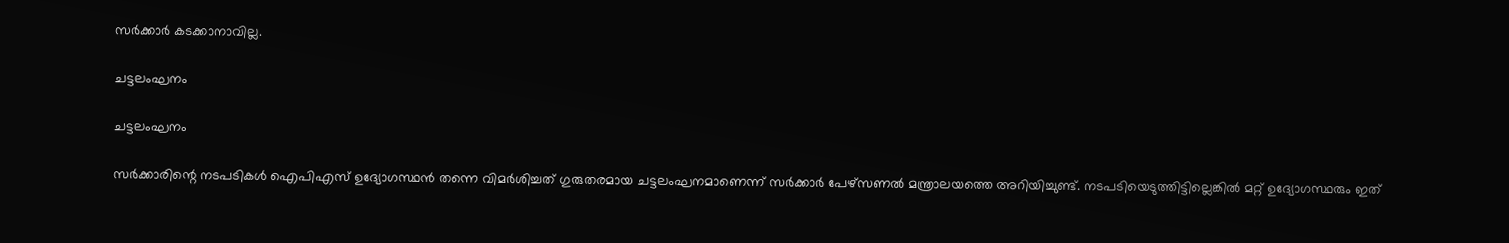സര്‍ക്കാര്‍ കടക്കാനാവില്ല.

ചട്ടലംഘനം

ചട്ടലംഘനം

സര്‍ക്കാരിന്റെ നടപടികള്‍ ഐപിഎസ് ഉദ്യോഗസ്ഥന്‍ തന്നെ വിമര്‍ശിച്ചത് ഗുരുതരമായ ചട്ടലംഘനമാണെന്ന് സര്‍ക്കാര്‍ പേഴ്‌സണല്‍ മന്ത്രാലയത്തെ അറിയിച്ചുണ്ട്. നടപടിയെടുത്തിട്ടില്ലെങ്കില്‍ മറ്റ് ഉദ്യോഗസ്ഥരും ഇത്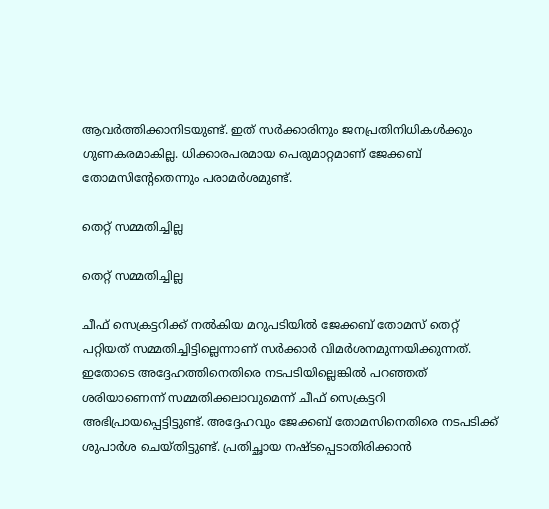ആവര്‍ത്തിക്കാനിടയുണ്ട്. ഇത് സര്‍ക്കാരിനും ജനപ്രതിനിധികള്‍ക്കും ഗുണകരമാകില്ല. ധിക്കാരപരമായ പെരുമാറ്റമാണ് ജേക്കബ് തോമസിന്റേതെന്നും പരാമര്‍ശമുണ്ട്.

തെറ്റ് സമ്മതിച്ചില്ല

തെറ്റ് സമ്മതിച്ചില്ല

ചീഫ് സെക്രട്ടറിക്ക് നല്‍കിയ മറുപടിയില്‍ ജേക്കബ് തോമസ് തെറ്റ് പറ്റിയത് സമ്മതിച്ചിട്ടില്ലെന്നാണ് സര്‍ക്കാര്‍ വിമര്‍ശനമുന്നയിക്കുന്നത്. ഇതോടെ അദ്ദേഹത്തിനെതിരെ നടപടിയില്ലെങ്കില്‍ പറഞ്ഞത് ശരിയാണെന്ന് സമ്മതിക്കലാവുമെന്ന് ചീഫ് സെക്രട്ടറി അഭിപ്രായപ്പെട്ടിട്ടുണ്ട്. അദ്ദേഹവും ജേക്കബ് തോമസിനെതിരെ നടപടിക്ക് ശുപാര്‍ശ ചെയ്തിട്ടുണ്ട്. പ്രതിച്ഛായ നഷ്ടപ്പെടാതിരിക്കാന്‍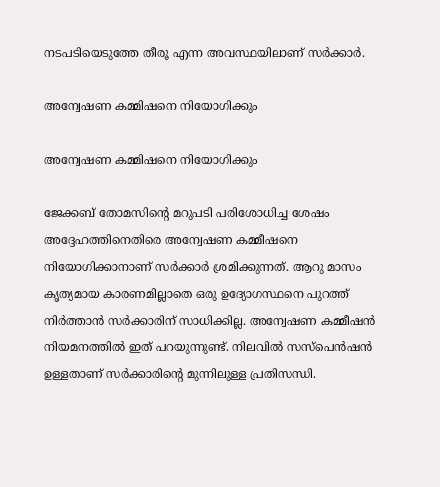നടപടിയെടുത്തേ തീരൂ എന്ന അവസ്ഥയിലാണ് സര്‍ക്കാര്‍.

അന്വേഷണ കമ്മിഷനെ നിയോഗിക്കും

അന്വേഷണ കമ്മിഷനെ നിയോഗിക്കും

ജേക്കബ് തോമസിന്റെ മറുപടി പരിശോധിച്ച ശേഷം അദ്ദേഹത്തിനെതിരെ അന്വേഷണ കമ്മീഷനെ നിയോഗിക്കാനാണ് സര്‍ക്കാര്‍ ശ്രമിക്കുന്നത്. ആറു മാസം കൃത്യമായ കാരണമില്ലാതെ ഒരു ഉദ്യോഗസ്ഥനെ പുറത്ത് നിര്‍ത്താന്‍ സര്‍ക്കാരിന് സാധിക്കില്ല. അന്വേഷണ കമ്മീഷന്‍ നിയമനത്തില്‍ ഇത് പറയുന്നുണ്ട്. നിലവില്‍ സസ്‌പെന്‍ഷന്‍ ഉള്ളതാണ് സര്‍ക്കാരിന്റെ മുന്നിലുള്ള പ്രതിസന്ധി.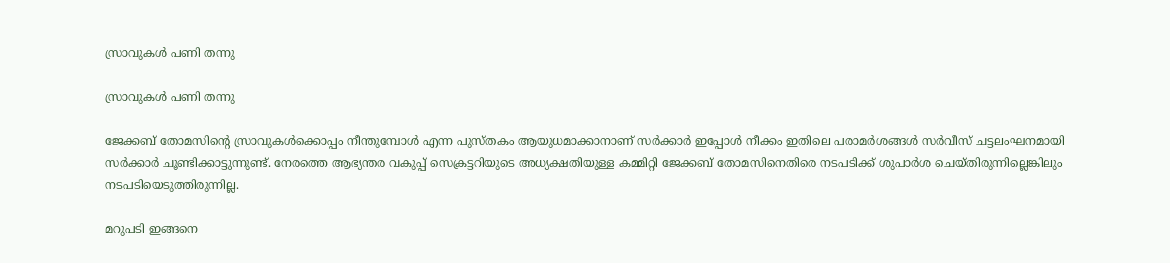സ്രാവുകള്‍ പണി തന്നു

സ്രാവുകള്‍ പണി തന്നു

ജേക്കബ് തോമസിന്റെ സ്രാവുകള്‍ക്കൊപ്പം നീന്തുമ്പോള്‍ എന്ന പുസ്തകം ആയുധമാക്കാനാണ് സര്‍ക്കാര്‍ ഇപ്പോള്‍ നീക്കം ഇതിലെ പരാമര്‍ശങ്ങള്‍ സര്‍വീസ് ചട്ടലംഘനമായി സര്‍ക്കാര്‍ ചൂണ്ടിക്കാട്ടുന്നുണ്ട്. നേരത്തെ ആഭ്യന്തര വകുപ്പ് സെക്രട്ടറിയുടെ അധ്യക്ഷതിയുള്ള കമ്മിറ്റി ജേക്കബ് തോമസിനെതിരെ നടപടിക്ക് ശുപാര്‍ശ ചെയ്തിരുന്നില്ലെങ്കിലും നടപടിയെടുത്തിരുന്നില്ല.

മറുപടി ഇങ്ങനെ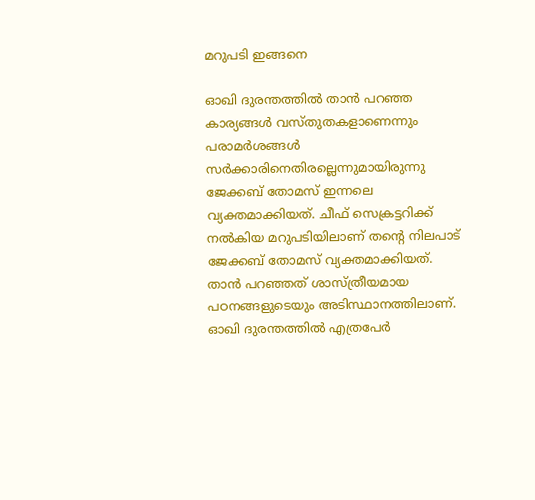മറുപടി ഇങ്ങനെ

ഓഖി ദുരന്തത്തില്‍ താന്‍ പറഞ്ഞ കാര്യങ്ങള്‍ വസ്തുതകളാണെന്നും പരാമര്‍ശങ്ങള്‍ സര്‍ക്കാരിനെതിരല്ലെന്നുമായിരുന്നു ജേക്കബ് തോമസ് ഇന്നലെ വ്യക്തമാക്കിയത്. ചീഫ് സെക്രട്ടറിക്ക് നല്‍കിയ മറുപടിയിലാണ് തന്റെ നിലപാട് ജേക്കബ് തോമസ് വ്യക്തമാക്കിയത്. താന്‍ പറഞ്ഞത് ശാസ്ത്രീയമായ പഠനങ്ങളുടെയും അടിസ്ഥാനത്തിലാണ്. ഓഖി ദുരന്തത്തില്‍ എത്രപേര്‍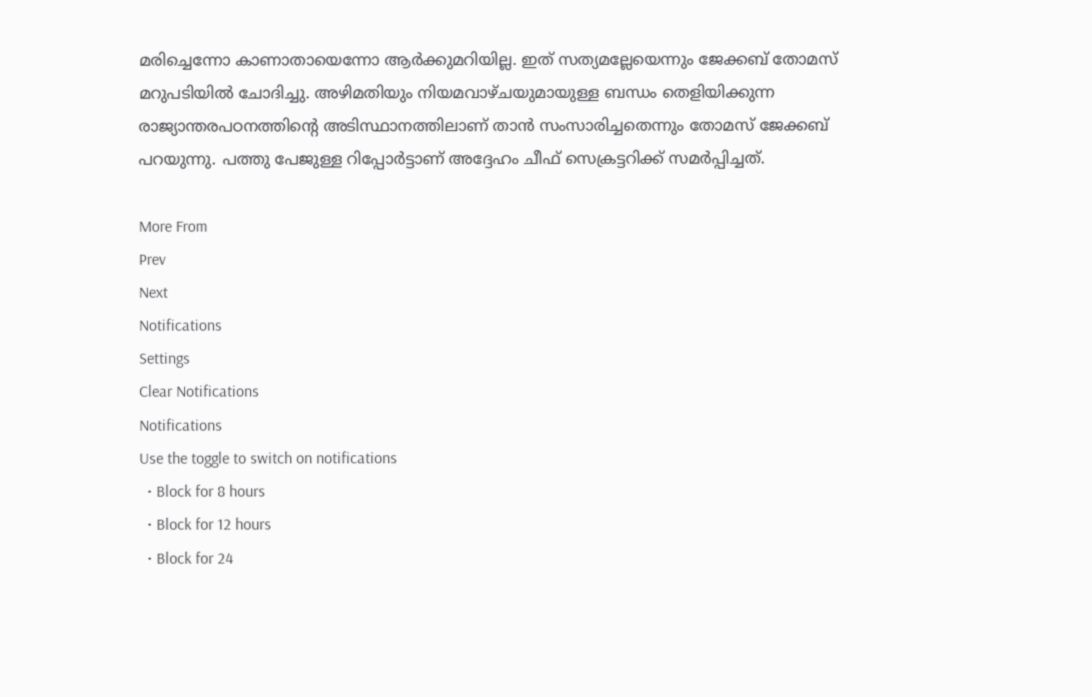മരിച്ചെന്നോ കാണാതായെന്നോ ആര്‍ക്കുമറിയില്ല. ഇത് സത്യമല്ലേയെന്നും ജേക്കബ് തോമസ് മറുപടിയില്‍ ചോദിച്ചു. അഴിമതിയും നിയമവാഴ്ചയുമായുള്ള ബന്ധം തെളിയിക്കുന്ന രാജ്യാന്തരപഠനത്തിന്റെ അടിസ്ഥാനത്തിലാണ് താന്‍ സംസാരിച്ചതെന്നും തോമസ് ജേക്കബ് പറയുന്നു. പത്തു പേജുള്ള റിപ്പോര്‍ട്ടാണ് അദ്ദേഹം ചീഫ് സെക്രട്ടറിക്ക് സമര്‍പ്പിച്ചത്.

More From
Prev
Next
Notifications
Settings
Clear Notifications
Notifications
Use the toggle to switch on notifications
  • Block for 8 hours
  • Block for 12 hours
  • Block for 24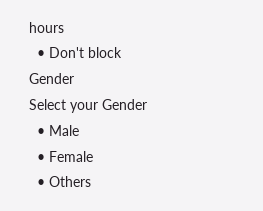hours
  • Don't block
Gender
Select your Gender
  • Male
  • Female
  • Others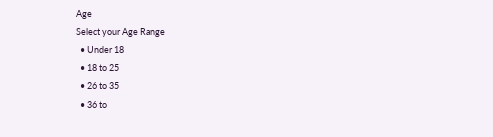Age
Select your Age Range
  • Under 18
  • 18 to 25
  • 26 to 35
  • 36 to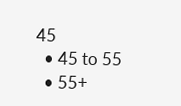45
  • 45 to 55
  • 55+